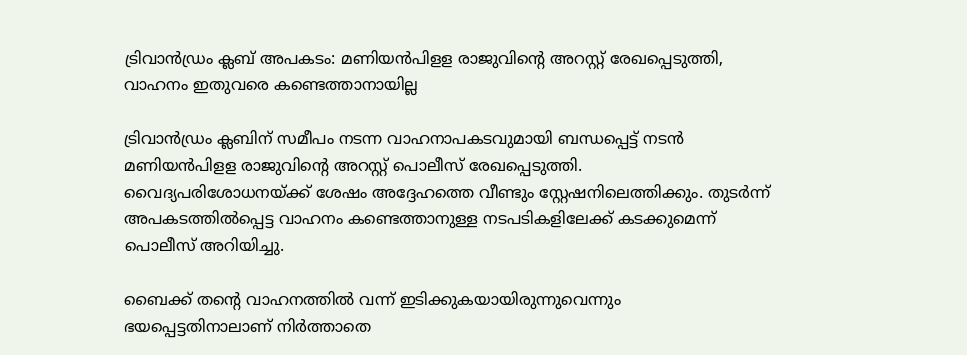ട്രിവാന്‍ഡ്രം ക്ലബ് അപകടം: മണിയന്‍പിളള രാജുവിന്റെ അറസ്റ്റ് രേഖപ്പെടുത്തി, വാഹനം ഇതുവരെ കണ്ടെത്താനായില്ല

ട്രിവാന്‍ഡ്രം ക്ലബിന് സമീപം നടന്ന വാഹനാപകടവുമായി ബന്ധപ്പെട്ട് നടന്‍ മണിയന്‍പിളള രാജുവിന്റെ അറസ്റ്റ് പൊലീസ് രേഖപ്പെടുത്തി. വൈദ്യപരിശോധനയ്ക്ക് ശേഷം അദ്ദേഹത്തെ വീണ്ടും സ്റ്റേഷനിലെത്തിക്കും. തുടര്‍ന്ന് അപകടത്തില്‍പ്പെട്ട വാഹനം കണ്ടെത്താനുള്ള നടപടികളിലേക്ക് കടക്കുമെന്ന് പൊലീസ് അറിയിച്ചു.

ബൈക്ക് തന്റെ വാഹനത്തില്‍ വന്ന് ഇടിക്കുകയായിരുന്നുവെന്നും ഭയപ്പെട്ടതിനാലാണ് നിര്‍ത്താതെ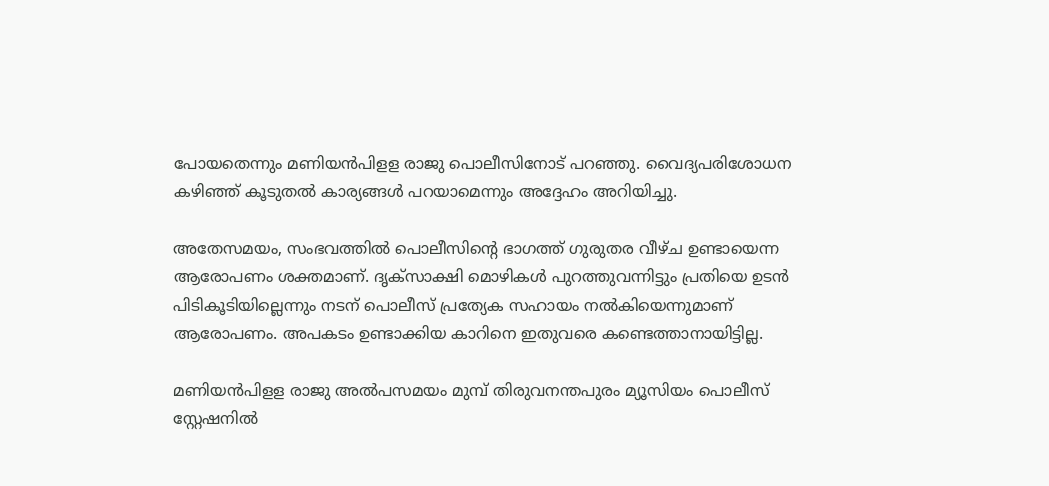പോയതെന്നും മണിയന്‍പിളള രാജു പൊലീസിനോട് പറഞ്ഞു. വൈദ്യപരിശോധന കഴിഞ്ഞ് കൂടുതല്‍ കാര്യങ്ങള്‍ പറയാമെന്നും അദ്ദേഹം അറിയിച്ചു.

അതേസമയം, സംഭവത്തില്‍ പൊലീസിന്റെ ഭാഗത്ത് ഗുരുതര വീഴ്ച ഉണ്ടായെന്ന ആരോപണം ശക്തമാണ്. ദൃക്‌സാക്ഷി മൊഴികള്‍ പുറത്തുവന്നിട്ടും പ്രതിയെ ഉടന്‍ പിടികൂടിയില്ലെന്നും നടന് പൊലീസ് പ്രത്യേക സഹായം നല്‍കിയെന്നുമാണ് ആരോപണം. അപകടം ഉണ്ടാക്കിയ കാറിനെ ഇതുവരെ കണ്ടെത്താനായിട്ടില്ല.

മണിയന്‍പിളള രാജു അല്‍പസമയം മുമ്പ് തിരുവനന്തപുരം മ്യൂസിയം പൊലീസ് സ്റ്റേഷനില്‍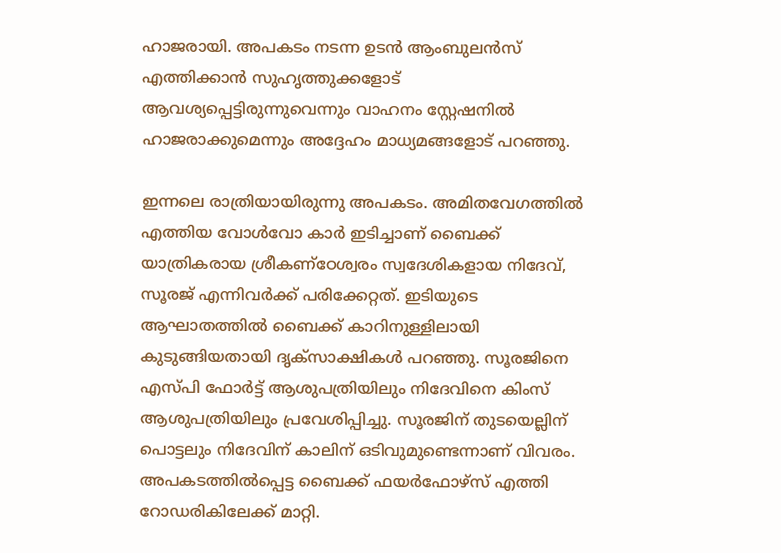ഹാജരായി. അപകടം നടന്ന ഉടന്‍ ആംബുലന്‍സ് എത്തിക്കാന്‍ സുഹൃത്തുക്കളോട് ആവശ്യപ്പെട്ടിരുന്നുവെന്നും വാഹനം സ്റ്റേഷനില്‍ ഹാജരാക്കുമെന്നും അദ്ദേഹം മാധ്യമങ്ങളോട് പറഞ്ഞു.

ഇന്നലെ രാത്രിയായിരുന്നു അപകടം. അമിതവേഗത്തില്‍ എത്തിയ വോള്‍വോ കാര്‍ ഇടിച്ചാണ് ബൈക്ക് യാത്രികരായ ശ്രീകണ്ഠേശ്വരം സ്വദേശികളായ നിദേവ്, സൂരജ് എന്നിവര്‍ക്ക് പരിക്കേറ്റത്. ഇടിയുടെ ആഘാതത്തില്‍ ബൈക്ക് കാറിനുള്ളിലായി കുടുങ്ങിയതായി ദൃക്‌സാക്ഷികള്‍ പറഞ്ഞു. സൂരജിനെ എസ്പി ഫോര്‍ട്ട് ആശുപത്രിയിലും നിദേവിനെ കിംസ് ആശുപത്രിയിലും പ്രവേശിപ്പിച്ചു. സൂരജിന് തുടയെല്ലിന് പൊട്ടലും നിദേവിന് കാലിന് ഒടിവുമുണ്ടെന്നാണ് വിവരം. അപകടത്തില്‍പ്പെട്ട ബൈക്ക് ഫയര്‍ഫോഴ്‌സ് എത്തി റോഡരികിലേക്ക് മാറ്റി.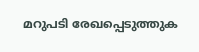മറുപടി രേഖപ്പെടുത്തുക